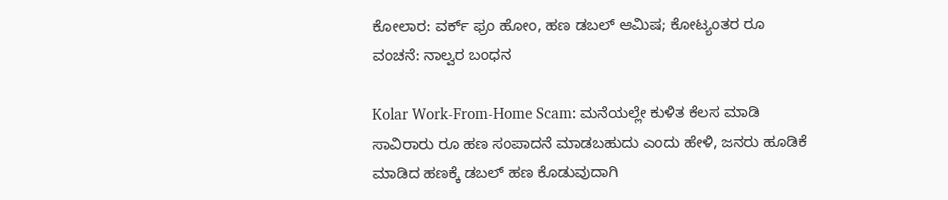ಕೋಲಾರ: ವರ್ಕ್ ಫ್ರಂ ಹೋಂ, ಹಣ ಡಬಲ್ ಆಮಿಷ; ಕೋಟ್ಯಂತರ ರೂ ವಂಚನೆ: ನಾಲ್ವರ ಬಂಧನ

Kolar Work-From-Home Scam: ಮನೆಯಲ್ಲೇ ಕುಳಿತ ಕೆಲಸ ಮಾಡಿ ಸಾವಿರಾರು ರೂ ಹಣ ಸಂಪಾದನೆ ಮಾಡಬಹುದು ಎಂದು ಹೇಳಿ, ಜನರು ಹೂಡಿಕೆ ಮಾಡಿದ ಹಣಕ್ಕೆ ಡಬಲ್ ಹಣ ಕೊಡುವುದಾಗಿ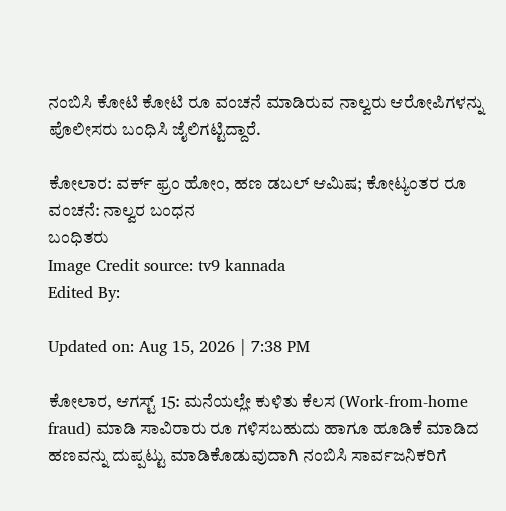ನಂಬಿಸಿ ಕೋಟಿ ಕೋಟಿ ರೂ ವಂಚನೆ ಮಾಡಿರುವ ನಾಲ್ವರು ಆರೋಪಿಗಳನ್ನು ಪೊಲೀಸರು ಬಂಧಿಸಿ ಜೈಲಿಗಟ್ಟಿದ್ದಾರೆ.

ಕೋಲಾರ: ವರ್ಕ್ ಫ್ರಂ ಹೋಂ, ಹಣ ಡಬಲ್ ಆಮಿಷ; ಕೋಟ್ಯಂತರ ರೂ ವಂಚನೆ: ನಾಲ್ವರ ಬಂಧನ
ಬಂಧಿತರು
Image Credit source: tv9 kannada
Edited By:

Updated on: Aug 15, 2026 | 7:38 PM

ಕೋಲಾರ, ಆಗಸ್ಟ್ 15: ಮನೆಯಲ್ಲೇ ಕುಳಿತು ಕೆಲಸ (Work-from-home fraud) ಮಾಡಿ ಸಾವಿರಾರು ರೂ ಗಳಿಸಬಹುದು ಹಾಗೂ ಹೂಡಿಕೆ ಮಾಡಿದ ಹಣವನ್ನು ದುಪ್ಪಟ್ಟು ಮಾಡಿಕೊಡುವುದಾಗಿ ನಂಬಿಸಿ ಸಾರ್ವಜನಿಕರಿಗೆ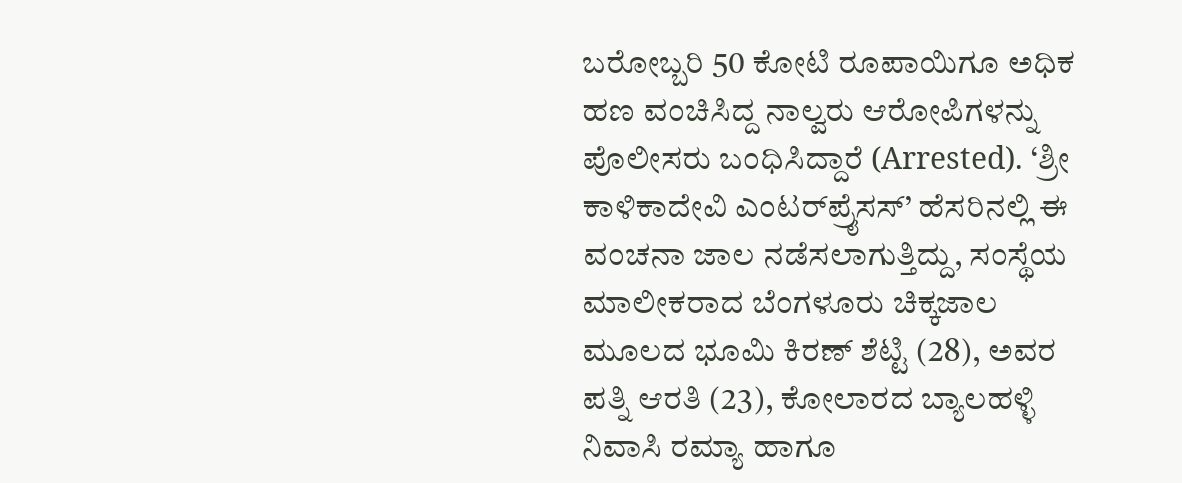ಬರೋಬ್ಬರಿ 50 ಕೋಟಿ ರೂಪಾಯಿಗೂ ಅಧಿಕ ಹಣ ವಂಚಿಸಿದ್ದ ನಾಲ್ವರು ಆರೋಪಿಗಳನ್ನು ಪೊಲೀಸರು ಬಂಧಿಸಿದ್ದಾರೆ (Arrested). ‘ಶ್ರೀ ಕಾಳಿಕಾದೇವಿ ಎಂಟರ್‌ಪ್ರೈಸಸ್’ ಹೆಸರಿನಲ್ಲಿ ಈ ವಂಚನಾ ಜಾಲ ನಡೆಸಲಾಗುತ್ತಿದ್ದು, ಸಂಸ್ಥೆಯ ಮಾಲೀಕರಾದ ಬೆಂಗಳೂರು ಚಿಕ್ಕಜಾಲ ಮೂಲದ ಭೂಮಿ ಕಿರಣ್ ಶೆಟ್ಟಿ (28), ಅವರ ಪತ್ನಿ ಆರತಿ (23), ಕೋಲಾರದ ಬ್ಯಾಲಹಳ್ಳಿ ನಿವಾಸಿ ರಮ್ಯಾ ಹಾಗೂ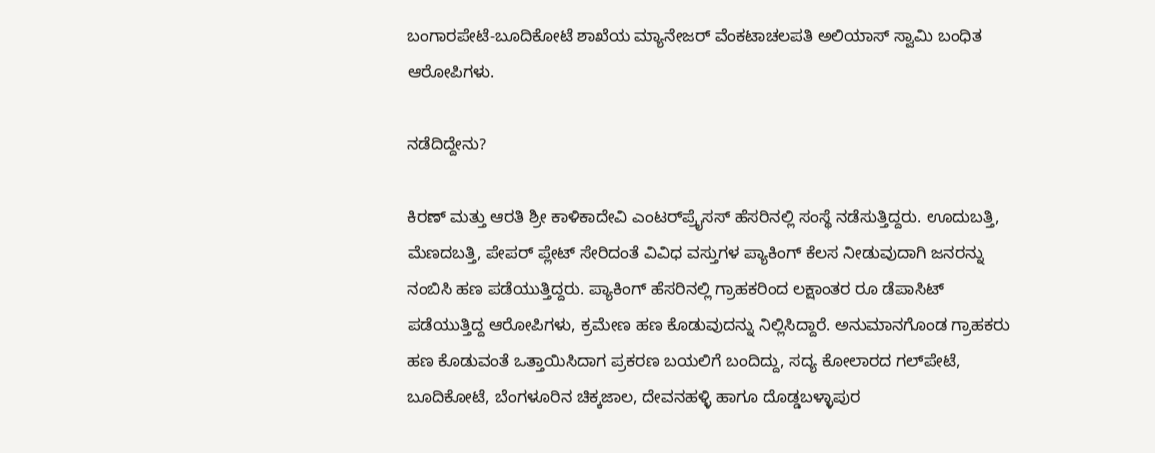ಬಂಗಾರಪೇಟೆ-ಬೂದಿಕೋಟೆ ಶಾಖೆಯ ಮ್ಯಾನೇಜರ್ ವೆಂಕಟಾಚಲಪತಿ ಅಲಿಯಾಸ್ ಸ್ವಾಮಿ ಬಂಧಿತ ಆರೋಪಿಗಳು.

ನಡೆದಿದ್ದೇನು?

ಕಿರಣ್ ಮತ್ತು ಆರತಿ ಶ್ರೀ ಕಾಳಿಕಾದೇವಿ ಎಂಟರ್‌ಪ್ರೈಸಸ್ ಹೆಸರಿನಲ್ಲಿ ಸಂಸ್ಥೆ ನಡೆಸುತ್ತಿದ್ದರು. ಊದುಬತ್ತಿ, ಮೆಣದಬತ್ತಿ, ಪೇಪರ್ ಪ್ಲೇಟ್ ಸೇರಿದಂತೆ ವಿವಿಧ ವಸ್ತುಗಳ ಪ್ಯಾಕಿಂಗ್ ಕೆಲಸ ನೀಡುವುದಾಗಿ ಜನರನ್ನು ನಂಬಿಸಿ ಹಣ ಪಡೆಯುತ್ತಿದ್ದರು. ಪ್ಯಾಕಿಂಗ್ ಹೆಸರಿನಲ್ಲಿ ಗ್ರಾಹಕರಿಂದ ಲಕ್ಷಾಂತರ ರೂ ಡೆಪಾಸಿಟ್ ಪಡೆಯುತ್ತಿದ್ದ ಆರೋಪಿಗಳು, ಕ್ರಮೇಣ ಹಣ ಕೊಡುವುದನ್ನು ನಿಲ್ಲಿಸಿದ್ದಾರೆ. ಅನುಮಾನಗೊಂಡ ಗ್ರಾಹಕರು ಹಣ ಕೊಡುವಂತೆ ಒತ್ತಾಯಿಸಿದಾಗ ಪ್ರಕರಣ ಬಯಲಿಗೆ ಬಂದಿದ್ದು, ಸದ್ಯ ಕೋಲಾರದ ಗಲ್‌ಪೇಟೆ, ಬೂದಿಕೋಟೆ, ಬೆಂಗಳೂರಿನ ಚಿಕ್ಕಜಾಲ, ದೇವನಹಳ್ಳಿ ಹಾಗೂ ದೊಡ್ಡಬಳ್ಳಾಪುರ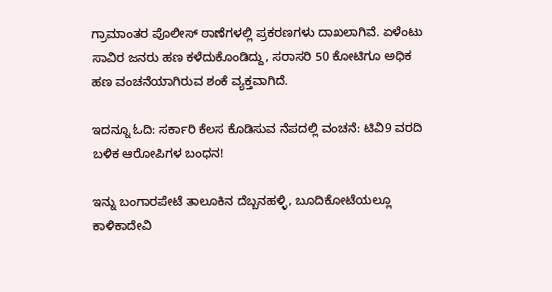ಗ್ರಾಮಾಂತರ ಪೊಲೀಸ್ ಠಾಣೆಗಳಲ್ಲಿ ಪ್ರಕರಣಗಳು ದಾಖಲಾಗಿವೆ. ಏಳೆಂಟು ಸಾವಿರ ಜನರು ಹಣ ಕಳೆದುಕೊಂಡಿದ್ದು, ಸರಾಸರಿ 50 ಕೋಟಿಗೂ ಅಧಿಕ ಹಣ ವಂಚನೆಯಾಗಿರುವ ಶಂಕೆ ವ್ಯಕ್ತವಾಗಿದೆ.

ಇದನ್ನೂ ಓದಿ: ಸರ್ಕಾರಿ ಕೆಲಸ ಕೊಡಿಸುವ ನೆಪದಲ್ಲಿ ವಂಚನೆ: ಟಿವಿ9 ವರದಿ ಬಳಿಕ ಆರೋಪಿಗಳ ಬಂಧನ!

ಇನ್ನು ಬಂಗಾರಪೇಟೆ ತಾಲೂಕಿನ ದೆಬ್ಬನಹಳ್ಳಿ, ಬೂದಿಕೋಟೆಯಲ್ಲೂ ಕಾಳಿಕಾದೇವಿ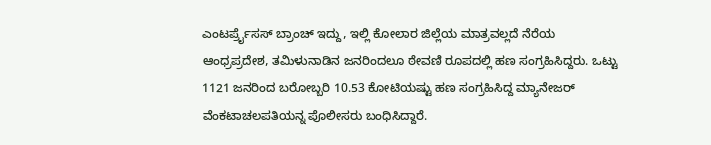ಎಂಟರ್ಪ್ರೈಸಸ್ ಬ್ರಾಂಚ್ ಇದ್ದು, ಇಲ್ಲಿ ಕೋಲಾರ ಜಿಲ್ಲೆಯ ಮಾತ್ರವಲ್ಲದೆ ನೆರೆಯ ಆಂಧ್ರಪ್ರದೇಶ, ತಮಿಳುನಾಡಿನ ಜನರಿಂದಲೂ ಠೇವಣಿ ರೂಪದಲ್ಲಿ ಹಣ ಸಂಗ್ರಹಿಸಿದ್ದರು. ಒಟ್ಟು 1121 ಜನರಿಂದ ಬರೋಬ್ಬರಿ 10.53 ಕೋಟಿಯಷ್ಟು ಹಣ ಸಂಗ್ರಹಿಸಿದ್ದ ಮ್ಯಾನೇಜರ್ ವೆಂಕಟಾಚಲಪತಿಯನ್ನ ಪೊಲೀಸರು ಬಂಧಿಸಿದ್ದಾರೆ.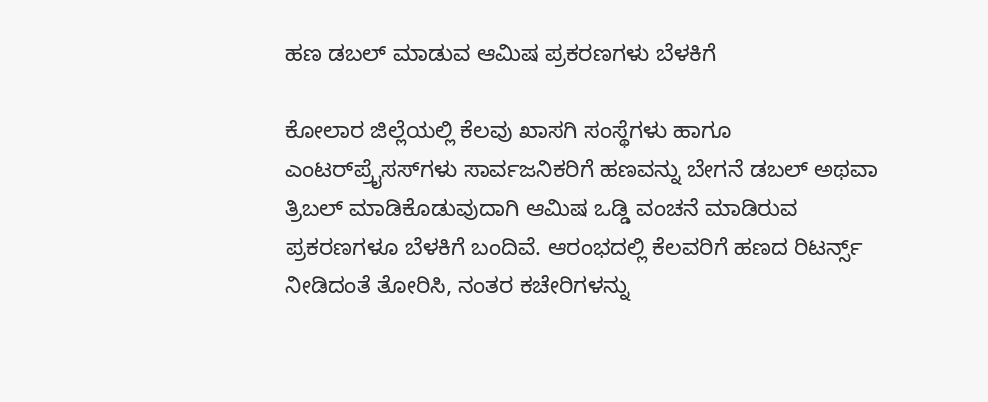ಹಣ ಡಬಲ್ ಮಾಡುವ ಆಮಿಷ ಪ್ರಕರಣಗಳು ಬೆಳಕಿಗೆ

ಕೋಲಾರ ಜಿಲ್ಲೆಯಲ್ಲಿ ಕೆಲವು ಖಾಸಗಿ ಸಂಸ್ಥೆಗಳು ಹಾಗೂ ಎಂಟರ್‌ಪ್ರೈಸಸ್‌ಗಳು ಸಾರ್ವಜನಿಕರಿಗೆ ಹಣವನ್ನು ಬೇಗನೆ ಡಬಲ್ ಅಥವಾ ತ್ರಿಬಲ್ ಮಾಡಿಕೊಡುವುದಾಗಿ ಆಮಿಷ ಒಡ್ಡಿ ವಂಚನೆ ಮಾಡಿರುವ ಪ್ರಕರಣಗಳೂ ಬೆಳಕಿಗೆ ಬಂದಿವೆ. ಆರಂಭದಲ್ಲಿ ಕೆಲವರಿಗೆ ಹಣದ ರಿಟರ್ನ್ಸ್ ನೀಡಿದಂತೆ ತೋರಿಸಿ, ನಂತರ ಕಚೇರಿಗಳನ್ನು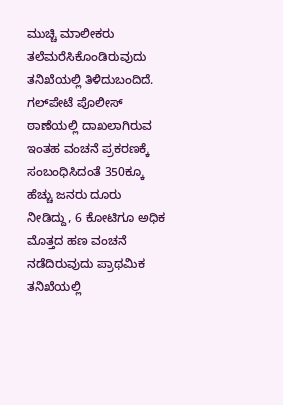ಮುಚ್ಚಿ ಮಾಲೀಕರು ತಲೆಮರೆಸಿಕೊಂಡಿರುವುದು ತನಿಖೆಯಲ್ಲಿ ತಿಳಿದುಬಂದಿದೆ. ಗಲ್‌ಪೇಟೆ ಪೊಲೀಸ್ ಠಾಣೆಯಲ್ಲಿ ದಾಖಲಾಗಿರುವ ಇಂತಹ ವಂಚನೆ ಪ್ರಕರಣಕ್ಕೆ ಸಂಬಂಧಿಸಿದಂತೆ 350ಕ್ಕೂ ಹೆಚ್ಚು ಜನರು ದೂರು ನೀಡಿದ್ದು, 6 ಕೋಟಿಗೂ ಅಧಿಕ ಮೊತ್ತದ ಹಣ ವಂಚನೆ ನಡೆದಿರುವುದು ಪ್ರಾಥಮಿಕ ತನಿಖೆಯಲ್ಲಿ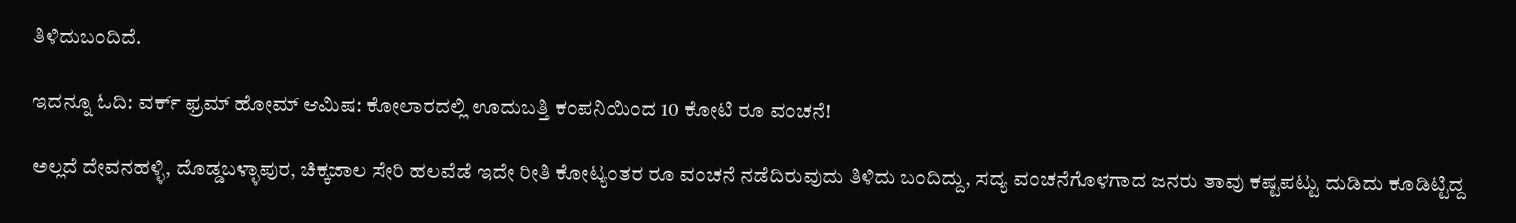ತಿಳಿದುಬಂದಿದೆ.

ಇದನ್ನೂ ಓದಿ: ವರ್ಕ್ ಫ್ರಮ್ ಹೋಮ್ ಆಮಿಷ: ಕೋಲಾರದಲ್ಲಿ ಊದುಬತ್ತಿ ಕಂಪನಿಯಿಂದ 10 ಕೋಟಿ ರೂ ವಂಚನೆ!

ಅಲ್ಲದೆ ದೇವನಹಳ್ಳಿ, ದೊಡ್ಡಬಳ್ಳಾಪುರ, ಚಿಕ್ಕಜಾಲ ಸೇರಿ ಹಲವೆಡೆ ಇದೇ ರೀತಿ ಕೋಟ್ಯಂತರ ರೂ ವಂಚನೆ ನಡೆದಿರುವುದು ತಿಳಿದು ಬಂದಿದ್ದು, ಸದ್ಯ ವಂಚನೆಗೊಳಗಾದ ಜನರು ತಾವು ಕಷ್ಟಪಟ್ಟು ದುಡಿದು ಕೂಡಿಟ್ಟಿದ್ದ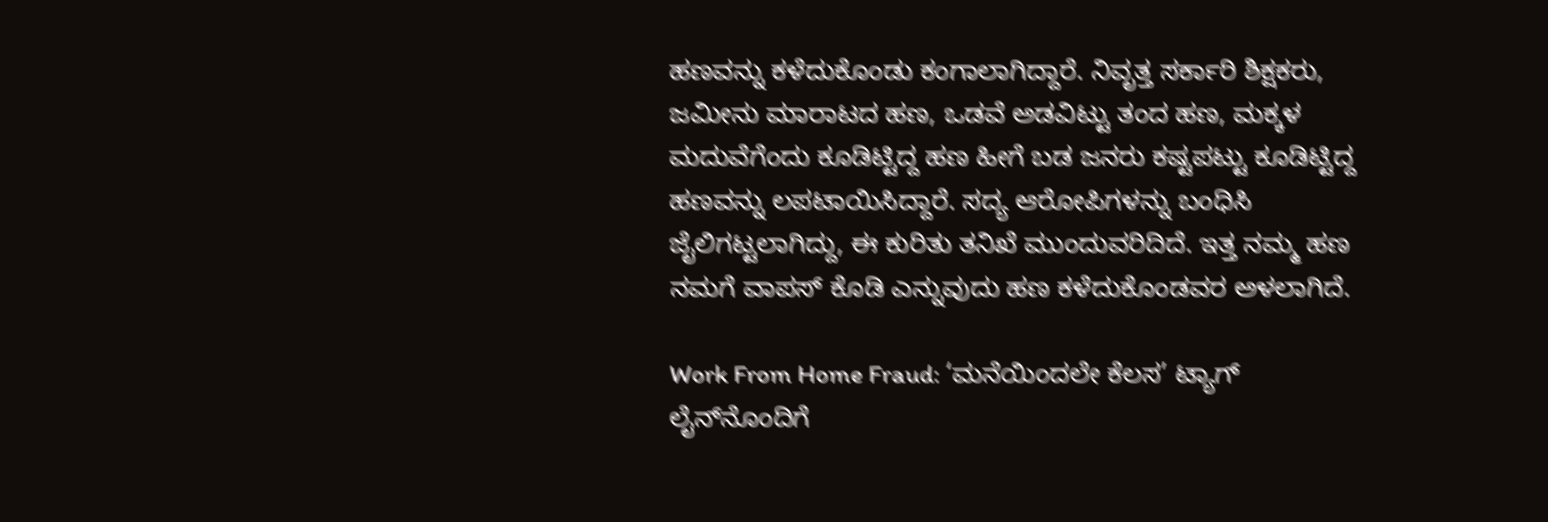ಹಣವನ್ನು ಕಳೆದುಕೊಂಡು ಕಂಗಾಲಾಗಿದ್ದಾರೆ. ನಿವೃತ್ತ ಸರ್ಕಾರಿ ಶಿಕ್ಷಕರು, ಜಮೀನು ಮಾರಾಟದ ಹಣ, ಒಡವೆ ಅಡವಿಟ್ಟು ತಂದ ಹಣ, ಮಕ್ಕಳ ಮದುವೆಗೆಂದು ಕೂಡಿಟ್ಟಿದ್ದ ಹಣ ಹೀಗೆ ಬಡ ಜನರು ಕಷ್ಟಪಟ್ಟು ಕೂಡಿಟ್ಟಿದ್ದ ಹಣವನ್ನು ಲಪಟಾಯಿಸಿದ್ದಾರೆ. ಸದ್ಯ ಆರೋಪಿಗಳನ್ನು ಬಂಧಿಸಿ ಜೈಲಿಗಟ್ಟಲಾಗಿದ್ದು, ಈ ಕುರಿತು ತನಿಖೆ ಮುಂದುವರಿದಿದೆ. ಇತ್ತ ನಮ್ಮ ಹಣ ನಮಗೆ ವಾಪಸ್ ಕೊಡಿ ಎನ್ನುವುದು ಹಣ ಕಳೆದುಕೊಂಡವರ ಅಳಲಾಗಿದೆ.

Work From Home Fraud: ‘ಮನೆಯಿಂದಲೇ ಕೆಲಸ’ ಟ್ಯಾಗ್‌ ಲೈನ್‌ನೊಂದಿಗೆ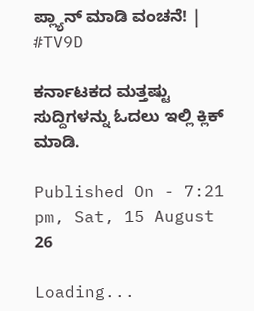ಪ್ಲ್ಯಾನ್‌ ಮಾಡಿ ವಂಚನೆ! | #TV9D

ಕರ್ನಾಟಕದ ಮತ್ತಷ್ಟು ಸುದ್ದಿಗಳನ್ನು ಓದಲು ಇಲ್ಲಿ ಕ್ಲಿಕ್ ಮಾಡಿ.

Published On - 7:21 pm, Sat, 15 August 26

Loading...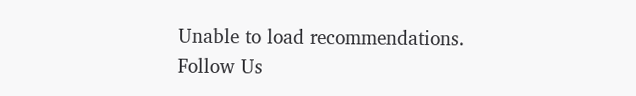Unable to load recommendations.
Follow Us